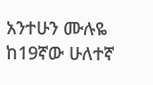አንተሁን ሙሉዬ
ከ19ኛው ሁለተኛ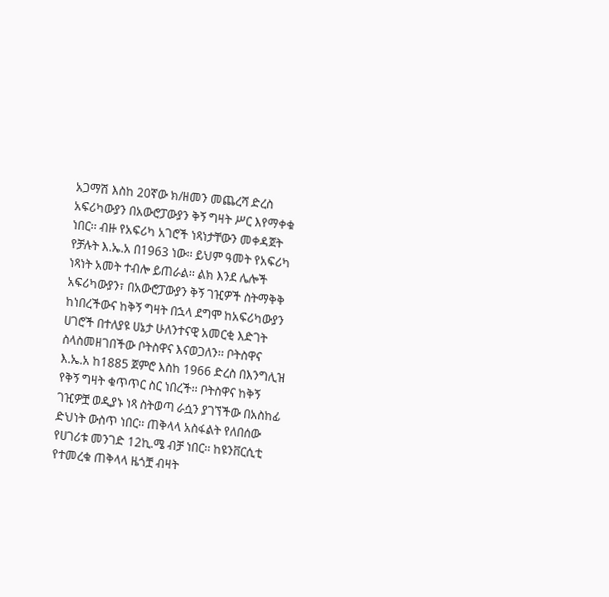አጋማሽ እስከ 20ኛው ክ/ዘመን መጨረሻ ድረስ አፍሪካውያን በአውሮፓውያን ቅኝ ግዛት ሥር እየማቀቁ ነበር፡፡ ብዙ የአፍሪካ አገሮች ነጻነታቸውን መቀዳጀት የቻሉት እ.ኤ.አ በ1963 ነው፡፡ ይህም ዓመት የአፍሪካ ነጻነት አመት ተብሎ ይጠራል፡፡ ልክ እንደ ሌሎች አፍሪካውያን፣ በአውሮፓውያን ቅኝ ገዢዎች ስትማቅቅ ከነበረችውና ከቅኝ ግዛት በኋላ ደግሞ ከአፍሪካውያን ሀገሮች በተለያዩ ሀኔታ ሁለንተናዊ አመርቂ እድገት ስላስመዘገበችው ቦትስዋና እናወጋለን፡፡ ቦትስዋና እ.ኤ.አ ከ1885 ጀምሮ እስከ 1966 ድረስ በእንግሊዝ የቅኝ ግዛት ቁጥጥር ስር ነበረች፡፡ ቦትስዋና ከቅኝ ገዢዎቿ ወዲያኑ ነጻ ስትወጣ ራሷን ያገኘችው በአስከፊ ድህነት ውስጥ ነበር፡፡ ጠቅላላ አስፋልት የለበሰው የሀገሪቱ መንገድ 12ኪ.ሜ ብቻ ነበር፡፡ ከዩንቨርሲቲ የተመረቁ ጠቅላላ ዜጎቿ ብዛት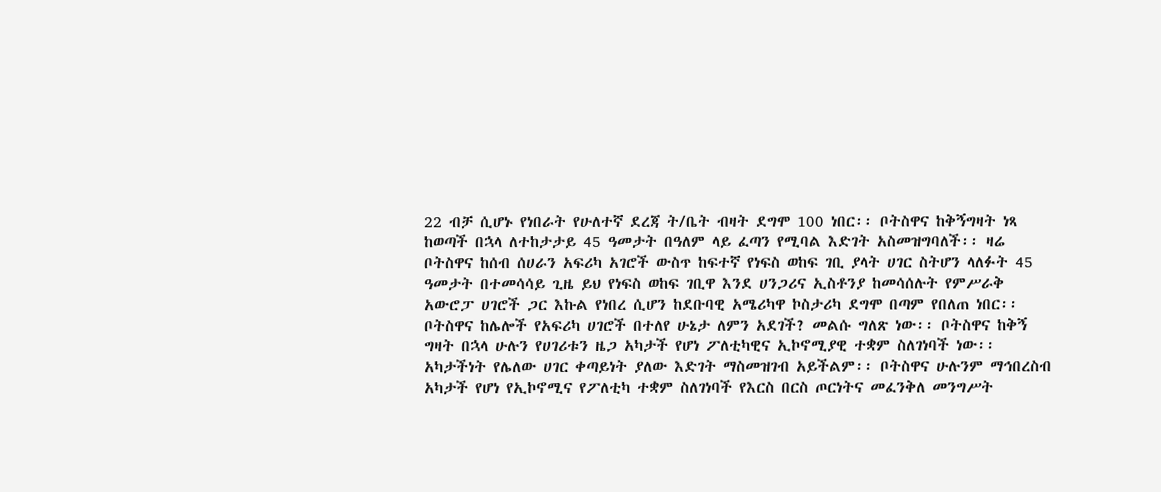22 ብቻ ሲሆኑ የነበራት የሁለተኛ ደረጃ ት/ቤት ብዛት ደግሞ 100 ነበር፡፡ ቦትስዋና ከቅኝግዛት ነጻ ከወጣች በኋላ ለተከታታይ 45 ዓመታት በዓለም ላይ ፈጣን የሚባል እድገት አስመዝግባለች፡፡ ዛሬ ቦትስዋና ከሰብ ሰሀራን አፍሪካ አገሮች ውስጥ ከፍተኛ የነፍስ ወከፍ ገቢ ያላት ሀገር ስትሆን ላለፉት 45 ዓመታት በተመሳሳይ ጊዜ ይህ የነፍስ ወከፍ ገቢዋ እንደ ሀንጋሪና ኢስቶንያ ከመሳሰሉት የምሥራቅ አውሮፓ ሀገሮች ጋር እኩል የነበረ ሲሆን ከደቡባዊ አሜሪካዋ ኮስታሪካ ደግሞ በጣም የበለጠ ነበር፡፡
ቦትስዋና ከሌሎች የአፍሪካ ሀገሮች በተለየ ሁኔታ ለምን አደገች? መልሱ ግለጽ ነው፡፡ ቦትስዋና ከቅኝ ግዛት በኋላ ሁሉን የሀገሪቱን ዜጋ አካታች የሆነ ፖለቲካዊና ኢኮኖሚያዊ ተቋም ስለገነባች ነው፡፡ አካታችነት የሌለው ሀገር ቀጣይነት ያለው እድገት ማስመዝገብ አይችልም፡፡ ቦትስዋና ሁሉንም ማኅበረስብ አካታች የሆነ የኢኮኖሚና የፖለቲካ ተቋም ስለገነባች የእርስ በርስ ጦርነትና መፈንቅለ መንግሥት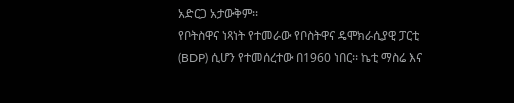አድርጋ አታውቅም፡፡
የቦትስዋና ነጻነት የተመራው የቦስትዋና ዴሞክራሲያዊ ፓርቲ (BDP) ሲሆን የተመሰረተው በ1960 ነበር፡፡ ኬቲ ማስሬ እና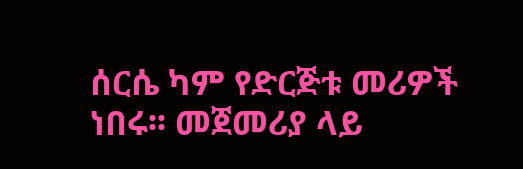ሰርሴ ካም የድርጅቱ መሪዎች ነበሩ፡፡ መጀመሪያ ላይ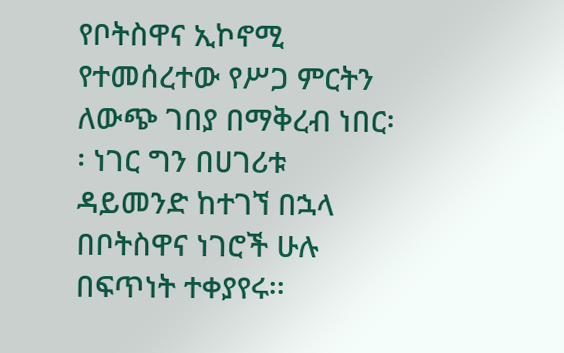የቦትስዋና ኢኮኖሚ የተመሰረተው የሥጋ ምርትን ለውጭ ገበያ በማቅረብ ነበር፡፡ ነገር ግን በሀገሪቱ ዳይመንድ ከተገኘ በኋላ በቦትስዋና ነገሮች ሁሉ በፍጥነት ተቀያየሩ፡፡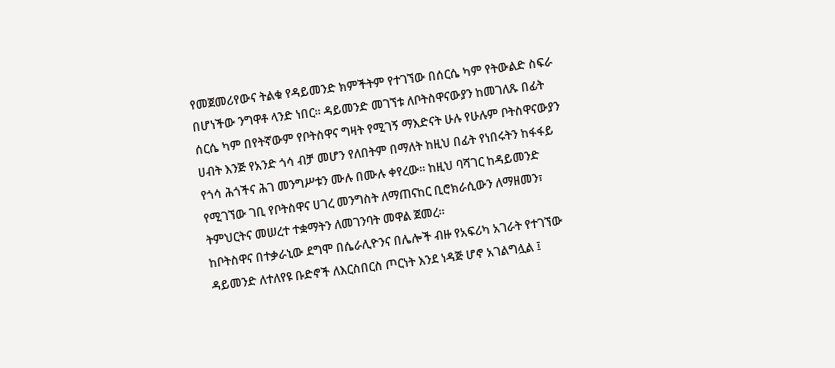የመጀመሪየውና ትልቁ የዳይመንድ ክምችትም የተገኘው በሰርሴ ካም የትውልድ ስፍራ በሆነችው ንግዋቶ ላንድ ነበር፡፡ ዳይመንድ መገኘቱ ለቦትስዋናውያን ከመገለጹ በፊት ሰርሴ ካም በየትኛውም የቦትስዋና ግዛት የሚገኝ ማእድናት ሁሉ የሁሉም ቦትስዋናውያን ሀብት እንጅ የአንድ ጎሳ ብቻ መሆን የለበትም በማለት ከዚህ በፊት የነበሩትን ከፋፋይ የጎሳ ሕጎችና ሕገ መንግሥቱን ሙሉ በሙሉ ቀየረው፡፡ ከዚህ ባሻገር ከዳይመንድ የሚገኘው ገቢ የቦትስዋና ሀገረ መንግስት ለማጠናከር ቢሮክራሲውን ለማዘመን፣ ትምህርትና መሠረተ ተቋማትን ለመገንባት መዋል ጀመረ፡፡
ከቦትስዋና በተቃራኒው ደግሞ በሴራሊዮንና በሌሎች ብዙ የአፍሪካ አገራት የተገኘው ዳይመንድ ለተለየዩ ቡድኖች ለእርስበርስ ጦርነት እንደ ነዳጅ ሆኖ አገልግሏል ፤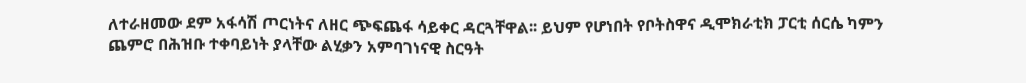ለተራዘመው ደም አፋሳሽ ጦርነትና ለዘር ጭፍጨፋ ሳይቀር ዳርጓቸዋል፡፡ ይህም የሆነበት የቦትስዋና ዲሞክራቲክ ፓርቲ ሰርሴ ካምን ጨምሮ በሕዝቡ ተቀባይነት ያላቸው ልሂቃን አምባገነናዊ ስርዓት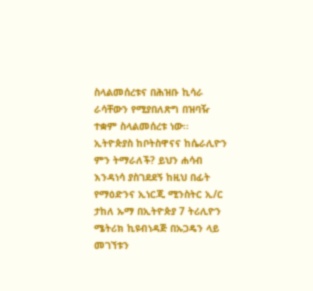ስላልመሰረቱና በሕዝቡ ኪሳራ ራሳቸውን የሚያበለጽግ በዝባዥ ተቋም ስላልመሰረቱ ነው፡፡
ኢትዮጵያስ ከቦትስዋናና ከሴራሊዮን ምን ትማራለች? ይህን ሐሳብ እንዳነሳ ያስገደደኝ ከዚህ በፊት የማዕድንና ኢነርጂ ሚንስትር ኢ/ር ታከለ ኡማ በኢትዮጵያ 7 ትሪሊዮን ሜትሪክ ኪዩብነዳጅ በኡጋዴን ላይ መገኘቱን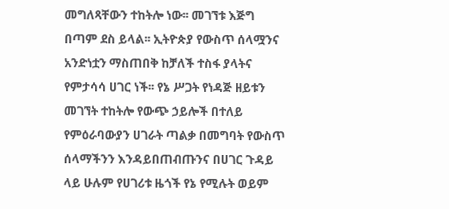መግለጻቸውን ተከትሎ ነው፡፡ መገኘቱ እጅግ በጣም ደስ ይላል፡፡ ኢትዮጵያ የውስጥ ሰላሟንና አንድነቷን ማስጠበቅ ከቻለች ተስፋ ያላትና የምታሳሳ ሀገር ነች፡፡ የኔ ሥጋት የነዳጅ ዘይቱን መገኘት ተከትሎ የውጭ ኃይሎች በተለይ የምዕራባውያን ሀገራት ጣልቃ በመግባት የውስጥ ሰላማችንን እንዳይበጠብጡንና በሀገር ጉዳይ ላይ ሁሉም የሀገሪቱ ዜጎች የኔ የሚሉት ወይም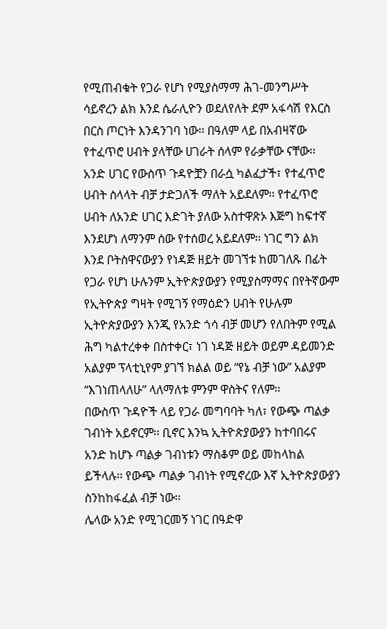የሚጠብቁት የጋራ የሆነ የሚያስማማ ሕገ-መንግሥት ሳይኖረን ልክ እንደ ሴራሊዮን ወደለየለት ደም አፋሳሽ የእርስ በርስ ጦርነት እንዳንገባ ነው፡፡ በዓለም ላይ በአብዛኛው የተፈጥሮ ሀብት ያላቸው ሀገራት ሰላም የራቃቸው ናቸው፡፡ አንድ ሀገር የውስጥ ጉዳዮቿን በራሷ ካልፈታች፣ የተፈጥሮ ሀብት ስላላት ብቻ ታድጋለች ማለት አይደለም፡፡ የተፈጥሮ ሀብት ለአንድ ሀገር እድገት ያለው አስተዋጽኦ እጅግ ከፍተኛ እንደሆነ ለማንም ሰው የተሰወረ አይደለም፡፡ ነገር ግን ልክ እንደ ቦትስዋናውያን የነዳጅ ዘይት መገኘቱ ከመገለጹ በፊት የጋራ የሆነ ሁሉንም ኢትዮጵያውያን የሚያስማማና በየትኛውም የኢትዮጵያ ግዛት የሚገኝ የማዕድን ሀብት የሁሉም ኢትዮጵያውያን እንጂ የአንድ ጎሳ ብቻ መሆን የለበትም የሚል ሕግ ካልተረቀቀ በስተቀር፣ ነገ ነዳጅ ዘይት ወይም ዳይመንድ አልያም ፕላቲኒየም ያገኘ ክልል ወይ “የኔ ብቻ ነው” አልያም “እገነጠላለሁ” ላለማለቱ ምንም ዋስትና የለም፡፡
በውስጥ ጉዳዮች ላይ የጋራ መግባባት ካለ፣ የውጭ ጣልቃ ገብነት አይኖርም፡፡ ቢኖር እንኳ ኢትዮጵያውያን ከተባበሩና አንድ ከሆኑ ጣልቃ ገብነቱን ማስቆም ወይ መከላከል ይችላሉ፡፡ የውጭ ጣልቃ ገብነት የሚኖረው እኛ ኢትዮጵያውያን ስንከከፋፈል ብቻ ነው፡፡
ሌላው አንድ የሚገርመኝ ነገር በዓድዋ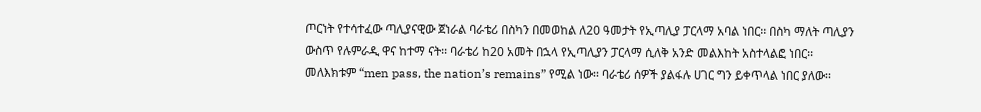ጦርነት የተሳተፈው ጣሊያናዊው ጀነራል ባራቴሪ በስካን በመወከል ለ20 ዓመታት የኢጣሊያ ፓርላማ አባል ነበር፡፡ በስካ ማለት ጣሊያን ውስጥ የሉምራዲ ዋና ከተማ ናት፡፡ ባራቴሪ ከ20 አመት በኋላ የኢጣሊያን ፓርላማ ሲለቅ አንድ መልእከት አስተላልፎ ነበር፡፡ መለእክቱም “men pass, the nation’s remains” የሚል ነው፡፡ ባራቴሪ ሰዎች ያልፋሉ ሀገር ግን ይቀጥላል ነበር ያለው፡፡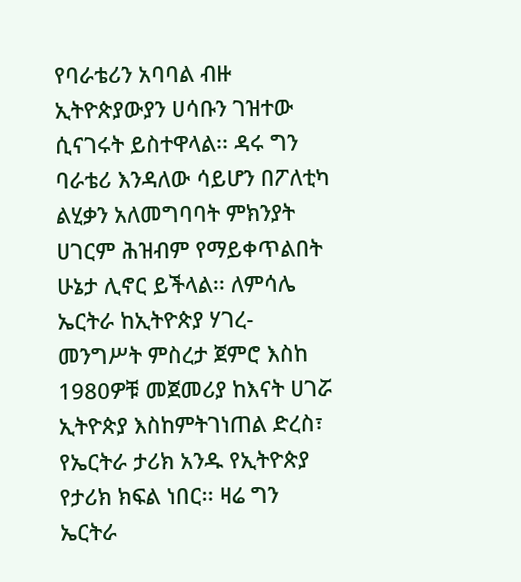የባራቴሪን አባባል ብዙ ኢትዮጵያውያን ሀሳቡን ገዝተው ሲናገሩት ይስተዋላል፡፡ ዳሩ ግን ባራቴሪ እንዳለው ሳይሆን በፖለቲካ ልሂቃን አለመግባባት ምክንያት ሀገርም ሕዝብም የማይቀጥልበት ሁኔታ ሊኖር ይችላል፡፡ ለምሳሌ ኤርትራ ከኢትዮጵያ ሃገረ-መንግሥት ምስረታ ጀምሮ እስከ 1980ዎቹ መጀመሪያ ከእናት ሀገሯ ኢትዮጵያ እስከምትገነጠል ድረስ፣ የኤርትራ ታሪክ አንዱ የኢትዮጵያ የታሪክ ክፍል ነበር፡፡ ዛሬ ግን ኤርትራ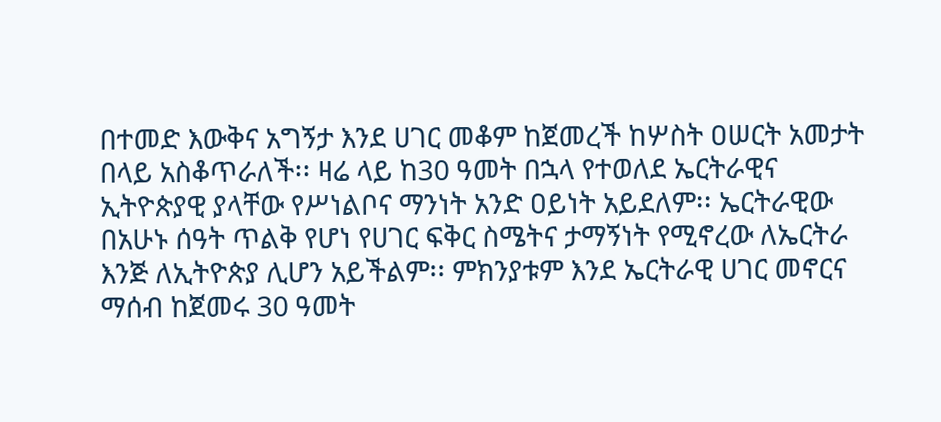በተመድ እውቅና አግኝታ እንደ ሀገር መቆም ከጀመረች ከሦስት ዐሠርት አመታት በላይ አስቆጥራለች፡፡ ዛሬ ላይ ከ30 ዓመት በኋላ የተወለደ ኤርትራዊና ኢትዮጵያዊ ያላቸው የሥነልቦና ማንነት አንድ ዐይነት አይደለም፡፡ ኤርትራዊው በአሁኑ ሰዓት ጥልቅ የሆነ የሀገር ፍቅር ስሜትና ታማኝነት የሚኖረው ለኤርትራ እንጅ ለኢትዮጵያ ሊሆን አይችልም፡፡ ምክንያቱም እንደ ኤርትራዊ ሀገር መኖርና ማሰብ ከጀመሩ 30 ዓመት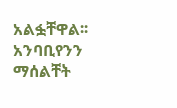አልፏቸዋል፡፡ አንባቢየንን ማሰልቸት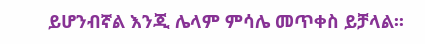ይሆንብኛል እንጂ ሌላም ምሳሌ መጥቀስ ይቻላል፡፡